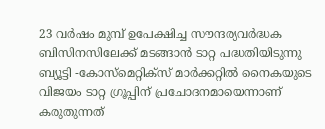23 വർഷം മുമ്പ് ഉപേക്ഷിച്ച സൗന്ദര്യവർദ്ധക ബിസിനസിലേക്ക് മടങ്ങാൻ ടാറ്റ പദ്ധതിയിടുന്നു
ബ്യൂട്ടി -കോസ്മെറ്റിക്സ് മാർക്കറ്റിൽ നൈകയുടെ വിജയം ടാറ്റ ഗ്രൂപ്പിന് പ്രചോദനമായെന്നാണ് കരുതുന്നത്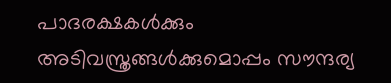പാദരക്ഷകൾക്കും അടിവസ്ത്രങ്ങൾക്കുമൊപ്പം സൗന്ദര്യ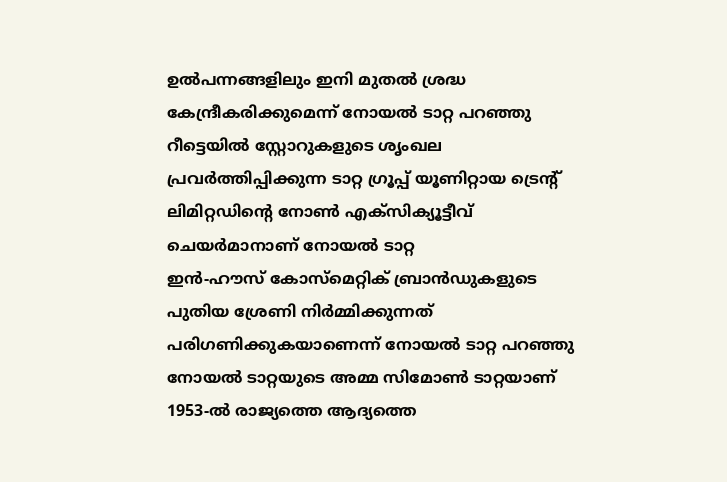ഉൽപന്നങ്ങളിലും ഇനി മുതൽ ശ്രദ്ധ കേന്ദ്രീകരിക്കുമെന്ന് നോയൽ ടാറ്റ പറഞ്ഞു
റീട്ടെയിൽ സ്റ്റോറുകളുടെ ശൃംഖല പ്രവർത്തിപ്പിക്കുന്ന ടാറ്റ ഗ്രൂപ്പ് യൂണിറ്റായ ട്രെന്റ് ലിമിറ്റഡിന്റെ നോൺ എക്സിക്യൂട്ടീവ് ചെയർമാനാണ് നോയൽ ടാറ്റ
ഇൻ-ഹൗസ് കോസ്മെറ്റിക് ബ്രാൻഡുകളുടെ പുതിയ ശ്രേണി നിർമ്മിക്കുന്നത് പരിഗണിക്കുകയാണെന്ന് നോയൽ ടാറ്റ പറഞ്ഞു
നോയൽ ടാറ്റയുടെ അമ്മ സിമോൺ ടാറ്റയാണ് 1953-ൽ രാജ്യത്തെ ആദ്യത്തെ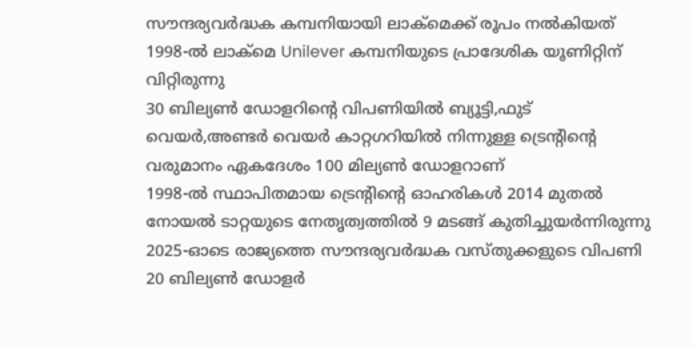സൗന്ദര്യവർദ്ധക കമ്പനിയായി ലാക്മെക്ക് രൂപം നൽകിയത്
1998-ൽ ലാക്മെ Unilever കമ്പനിയുടെ പ്രാദേശിക യൂണിറ്റിന് വിറ്റിരുന്നു
30 ബില്യൺ ഡോളറിന്റെ വിപണിയിൽ ബ്യൂട്ടി,ഫുട് വെയർ,അണ്ടർ വെയർ കാറ്റഗറിയിൽ നിന്നുള്ള ട്രെന്റിന്റെ വരുമാനം ഏകദേശം 100 മില്യൺ ഡോളറാണ്
1998-ൽ സ്ഥാപിതമായ ട്രെന്റിന്റെ ഓഹരികൾ 2014 മുതൽ നോയൽ ടാറ്റയുടെ നേതൃത്വത്തിൽ 9 മടങ്ങ് കുതിച്ചുയർന്നിരുന്നു
2025-ഓടെ രാജ്യത്തെ സൗന്ദര്യവർദ്ധക വസ്തുക്കളുടെ വിപണി 20 ബില്യൺ ഡോളർ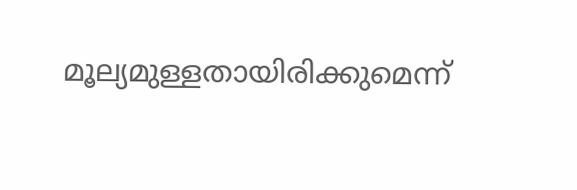മൂല്യമുള്ളതായിരിക്കുമെന്ന്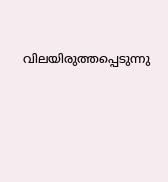വിലയിരുത്തപ്പെടുന്നു